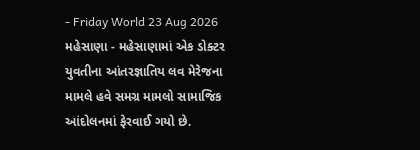- Friday World 23 Aug 2026
મહેસાણા - મહેસાણામાં એક ડોક્ટર યુવતીના આંતરજ્ઞાતિય લવ મેરેજના મામલે હવે સમગ્ર મામલો સામાજિક આંદોલનમાં ફેરવાઈ ગયો છે.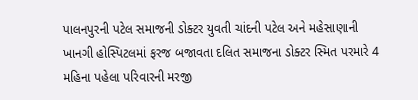પાલનપુરની પટેલ સમાજની ડોક્ટર યુવતી ચાંદની પટેલ અને મહેસાણાની ખાનગી હોસ્પિટલમાં ફરજ બજાવતા દલિત સમાજના ડોક્ટર સ્મિત પરમારે 4 મહિના પહેલા પરિવારની મરજી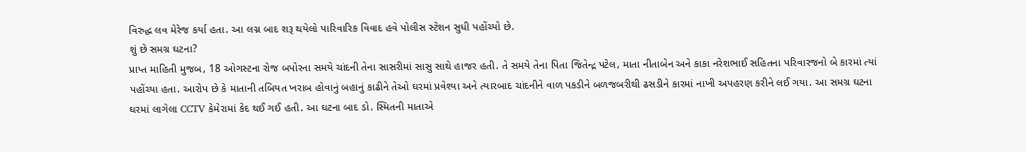વિરુદ્ધ લવ મેરેજ કર્યા હતા. આ લગ્ન બાદ શરૂ થયેલો પારિવારિક વિવાદ હવે પોલીસ સ્ટેશન સુધી પહોંચ્યો છે.
શું છે સમગ્ર ઘટના?
પ્રાપ્ત માહિતી મુજબ, 18 ઓગસ્ટના રોજ બપોરના સમયે ચાંદની તેના સાસરીમાં સાસુ સાથે હાજર હતી. તે સમયે તેના પિતા જિતેન્દ્ર પટેલ, માતા નીતાબેન અને કાકા નરેશભાઈ સહિતના પરિવારજનો બે કારમાં ત્યાં પહોંચ્યા હતા. આરોપ છે કે માતાની તબિયત ખરાબ હોવાનું બહાનું કાઢીને તેઓ ઘરમાં પ્રવેશ્યા અને ત્યારબાદ ચાંદનીને વાળ પકડીને બળજબરીથી ઢસડીને કારમાં નાખી અપહરણ કરીને લઈ ગયા. આ સમગ્ર ઘટના ઘરમાં લાગેલા CCTV કેમેરામાં કેદ થઈ ગઈ હતી. આ ઘટના બાદ ડો. સ્મિતની માતાએ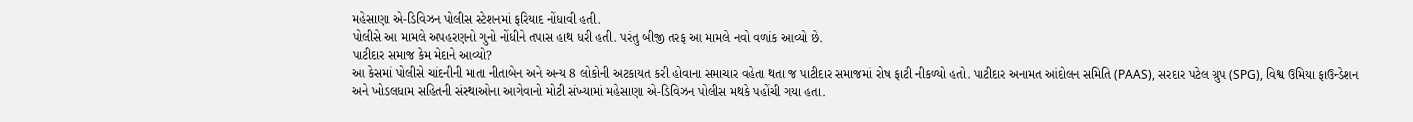મહેસાણા એ-ડિવિઝન પોલીસ સ્ટેશનમાં ફરિયાદ નોંધાવી હતી.
પોલીસે આ મામલે અપહરણનો ગુનો નોંધીને તપાસ હાથ ધરી હતી. પરંતુ બીજી તરફ આ મામલે નવો વળાંક આવ્યો છે.
પાટીદાર સમાજ કેમ મેદાને આવ્યો?
આ કેસમાં પોલીસે ચાંદનીની માતા નીતાબેન અને અન્ય 8 લોકોની અટકાયત કરી હોવાના સમાચાર વહેતા થતા જ પાટીદાર સમાજમાં રોષ ફાટી નીકળ્યો હતો. પાટીદાર અનામત આંદોલન સમિતિ (PAAS), સરદાર પટેલ ગ્રુપ (SPG), વિશ્વ ઉમિયા ફાઉન્ડેશન અને ખોડલધામ સહિતની સંસ્થાઓના આગેવાનો મોટી સંખ્યામાં મહેસાણા એ-ડિવિઝન પોલીસ મથકે પહોંચી ગયા હતા.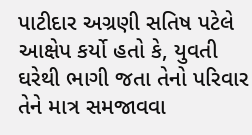પાટીદાર અગ્રણી સતિષ પટેલે આક્ષેપ કર્યો હતો કે, યુવતી ઘરેથી ભાગી જતા તેનો પરિવાર તેને માત્ર સમજાવવા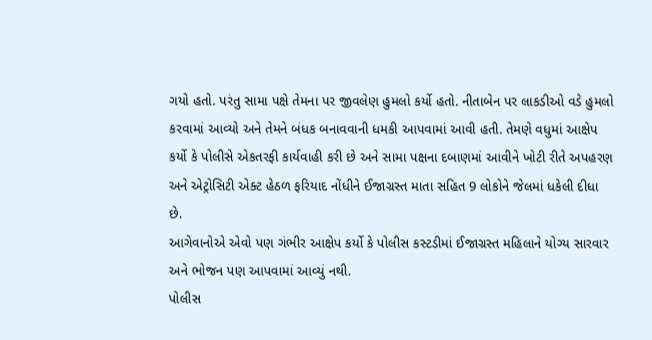ગયો હતો. પરંતુ સામા પક્ષે તેમના પર જીવલેણ હુમલો કર્યો હતો. નીતાબેન પર લાકડીઓ વડે હુમલો કરવામાં આવ્યો અને તેમને બંધક બનાવવાની ધમકી આપવામાં આવી હતી. તેમણે વધુમાં આક્ષેપ કર્યો કે પોલીસે એકતરફી કાર્યવાહી કરી છે અને સામા પક્ષના દબાણમાં આવીને ખોટી રીતે અપહરણ અને એટ્રોસિટી એક્ટ હેઠળ ફરિયાદ નોંધીને ઈજાગ્રસ્ત માતા સહિત 9 લોકોને જેલમાં ધકેલી દીધા છે.
આગેવાનોએ એવો પણ ગંભીર આક્ષેપ કર્યો કે પોલીસ કસ્ટડીમાં ઈજાગ્રસ્ત મહિલાને યોગ્ય સારવાર અને ભોજન પણ આપવામાં આવ્યું નથી.
પોલીસ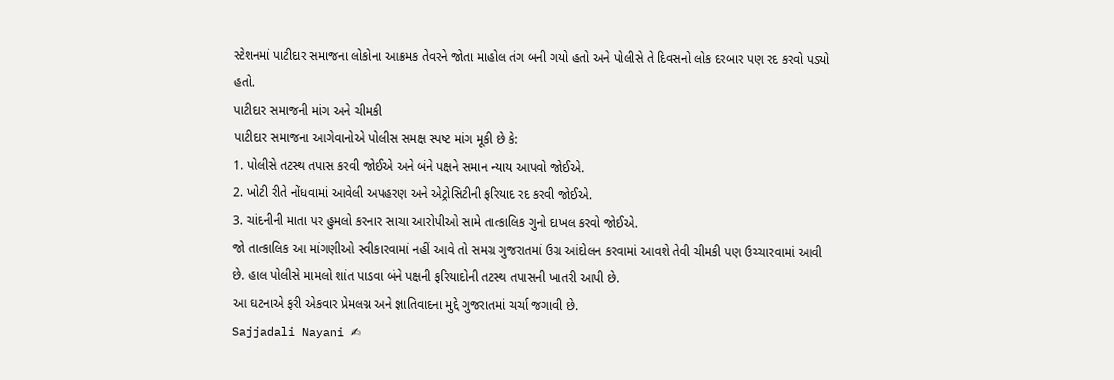સ્ટેશનમાં પાટીદાર સમાજના લોકોના આક્રમક તેવરને જોતા માહોલ તંગ બની ગયો હતો અને પોલીસે તે દિવસનો લોક દરબાર પણ રદ કરવો પડ્યો હતો.
પાટીદાર સમાજની માંગ અને ચીમકી
પાટીદાર સમાજના આગેવાનોએ પોલીસ સમક્ષ સ્પષ્ટ માંગ મૂકી છે કે:
1. પોલીસે તટસ્થ તપાસ કરવી જોઈએ અને બંને પક્ષને સમાન ન્યાય આપવો જોઈએ.
2. ખોટી રીતે નોંધવામાં આવેલી અપહરણ અને એટ્રોસિટીની ફરિયાદ રદ કરવી જોઈએ.
3. ચાંદનીની માતા પર હુમલો કરનાર સાચા આરોપીઓ સામે તાત્કાલિક ગુનો દાખલ કરવો જોઈએ.
જો તાત્કાલિક આ માંગણીઓ સ્વીકારવામાં નહીં આવે તો સમગ્ર ગુજરાતમાં ઉગ્ર આંદોલન કરવામાં આવશે તેવી ચીમકી પણ ઉચ્ચારવામાં આવી છે. હાલ પોલીસે મામલો શાંત પાડવા બંને પક્ષની ફરિયાદોની તટસ્થ તપાસની ખાતરી આપી છે.
આ ઘટનાએ ફરી એકવાર પ્રેમલગ્ન અને જ્ઞાતિવાદના મુદ્દે ગુજરાતમાં ચર્ચા જગાવી છે.
Sajjadali Nayani ✍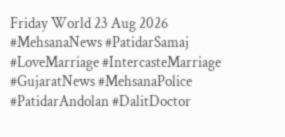Friday World 23 Aug 2026
#MehsanaNews #PatidarSamaj #LoveMarriage #IntercasteMarriage #GujaratNews #MehsanaPolice #PatidarAndolan #DalitDoctor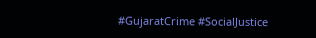#GujaratCrime #SocialJustice